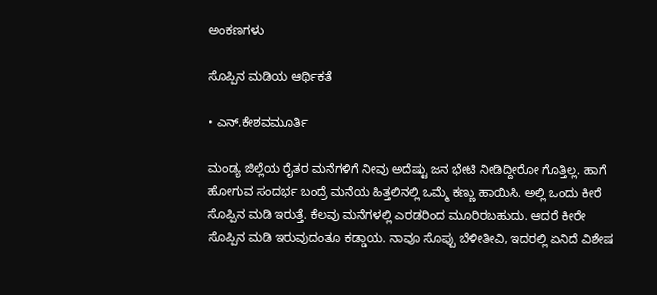ಅಂಕಣಗಳು

ಸೊಪ್ಪಿನ ಮಡಿಯ ಆರ್ಥಿಕತೆ

• ಎನ್.ಕೇಶವಮೂರ್ತಿ

ಮಂಡ್ಯ ಜಿಲ್ಲೆಯ ರೈತರ ಮನೆಗಳಿಗೆ ನೀವು ಅದೆಷ್ಟು ಜನ ಭೇಟಿ ನೀಡಿದ್ದೀರೋ ಗೊತ್ತಿಲ್ಲ. ಹಾಗೆ ಹೋಗುವ ಸಂದರ್ಭ ಬಂದ್ರೆ ಮನೆಯ ಹಿತ್ತಲಿನಲ್ಲಿ ಒಮ್ಮೆ ಕಣ್ಣು ಹಾಯಿಸಿ. ಅಲ್ಲಿ ಒಂದು ಕೀರೆ ಸೊಪ್ಪಿನ ಮಡಿ ಇರುತ್ತೆ. ಕೆಲವು ಮನೆಗಳಲ್ಲಿ ಎರಡರಿಂದ ಮೂರಿರಬಹುದು. ಆದರೆ ಕೀರೇ ಸೊಪ್ಪಿನ ಮಡಿ ಇರುವುದಂತೂ ಕಡ್ಡಾಯ. ನಾವೂ ಸೊಪ್ಪು ಬೆಳೀತೀವಿ, ಇದರಲ್ಲಿ ಏನಿದೆ ವಿಶೇಷ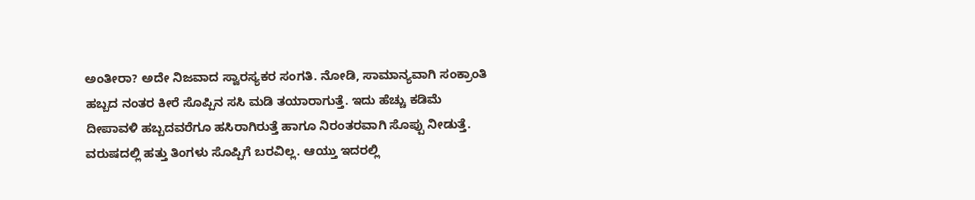ಅಂತೀರಾ? ಅದೇ ನಿಜವಾದ ಸ್ವಾರಸ್ಯಕರ ಸಂಗತಿ. ನೋಡಿ, ಸಾಮಾನ್ಯವಾಗಿ ಸಂಕ್ರಾಂತಿ ಹಬ್ಬದ ನಂತರ ಕೀರೆ ಸೊಪ್ಪಿನ ಸಸಿ ಮಡಿ ತಯಾರಾಗುತ್ತೆ. ಇದು ಹೆಚ್ಚು ಕಡಿಮೆ ದೀಪಾವಳಿ ಹಬ್ಬದವರೆಗೂ ಹಸಿರಾಗಿರುತ್ತೆ ಹಾಗೂ ನಿರಂತರವಾಗಿ ಸೊಪ್ಪು ನೀಡುತ್ತೆ. ವರುಷದಲ್ಲಿ ಹತ್ತು ತಿಂಗಳು ಸೊಪ್ಪಿಗೆ ಬರವಿಲ್ಲ. ಆಯ್ತು ಇದರಲ್ಲಿ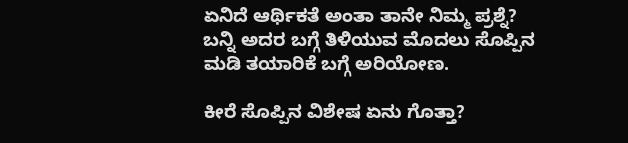ಏನಿದೆ ಆರ್ಥಿಕತೆ ಅಂತಾ ತಾನೇ ನಿಮ್ಮ ಪ್ರಶ್ನೆ? ಬನ್ನಿ ಅದರ ಬಗ್ಗೆ ತಿಳಿಯುವ ಮೊದಲು ಸೊಪ್ಪಿನ ಮಡಿ ತಯಾರಿಕೆ ಬಗ್ಗೆ ಅರಿಯೋಣ.

ಕೀರೆ ಸೊಪ್ಪಿನ ವಿಶೇಷ ಏನು ಗೊತ್ತಾ?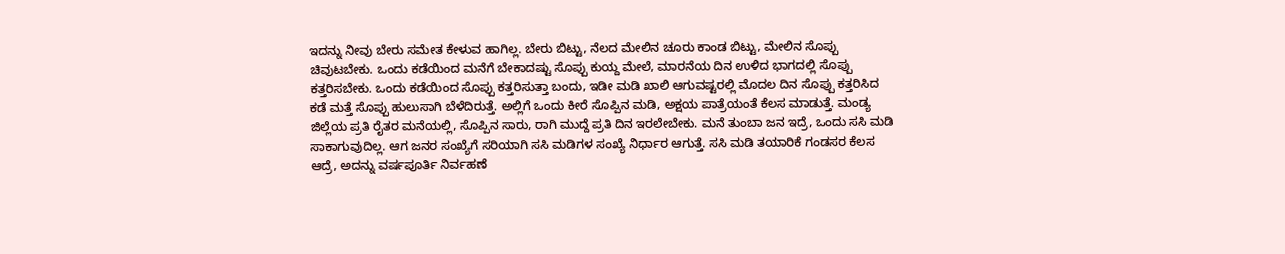ಇದನ್ನು ನೀವು ಬೇರು ಸಮೇತ ಕೇಳುವ ಹಾಗಿಲ್ಲ. ಬೇರು ಬಿಟ್ಟು, ನೆಲದ ಮೇಲಿನ ಚೂರು ಕಾಂಡ ಬಿಟ್ಟು, ಮೇಲಿನ ಸೊಪ್ಪು ಚಿವುಟಬೇಕು. ಒಂದು ಕಡೆಯಿಂದ ಮನೆಗೆ ಬೇಕಾದಷ್ಟು ಸೊಪ್ಪು ಕುಯ್ದ ಮೇಲೆ, ಮಾರನೆಯ ದಿನ ಉಳಿದ ಭಾಗದಲ್ಲಿ ಸೊಪ್ಪು ಕತ್ತರಿಸಬೇಕು. ಒಂದು ಕಡೆಯಿಂದ ಸೊಪ್ಪು ಕತ್ತರಿಸುತ್ತಾ ಬಂದು, ಇಡೀ ಮಡಿ ಖಾಲಿ ಆಗುವಷ್ಟರಲ್ಲಿ ಮೊದಲ ದಿನ ಸೊಪ್ಪು ಕತ್ತರಿಸಿದ ಕಡೆ ಮತ್ತೆ ಸೊಪ್ಪು ಹುಲುಸಾಗಿ ಬೆಳೆದಿರುತ್ತೆ. ಅಲ್ಲಿಗೆ ಒಂದು ಕೀರೆ ಸೊಪ್ಪಿನ ಮಡಿ, ಅಕ್ಷಯ ಪಾತ್ರೆಯಂತೆ ಕೆಲಸ ಮಾಡುತ್ತೆ. ಮಂಡ್ಯ ಜಿಲ್ಲೆಯ ಪ್ರತಿ ರೈತರ ಮನೆಯಲ್ಲಿ, ಸೊಪ್ಪಿನ ಸಾರು, ರಾಗಿ ಮುದ್ದೆ ಪ್ರತಿ ದಿನ ಇರಲೇಬೇಕು. ಮನೆ ತುಂಬಾ ಜನ ಇದ್ರೆ, ಒಂದು ಸಸಿ ಮಡಿ ಸಾಕಾಗುವುದಿಲ್ಲ. ಆಗ ಜನರ ಸಂಖ್ಯೆಗೆ ಸರಿಯಾಗಿ ಸಸಿ ಮಡಿಗಳ ಸಂಖ್ಯೆ ನಿರ್ಧಾರ ಆಗುತ್ತೆ. ಸಸಿ ಮಡಿ ತಯಾರಿಕೆ ಗಂಡಸರ ಕೆಲಸ ಆದ್ರೆ, ಅದನ್ನು ವರ್ಷಪೂರ್ತಿ ನಿರ್ವಹಣೆ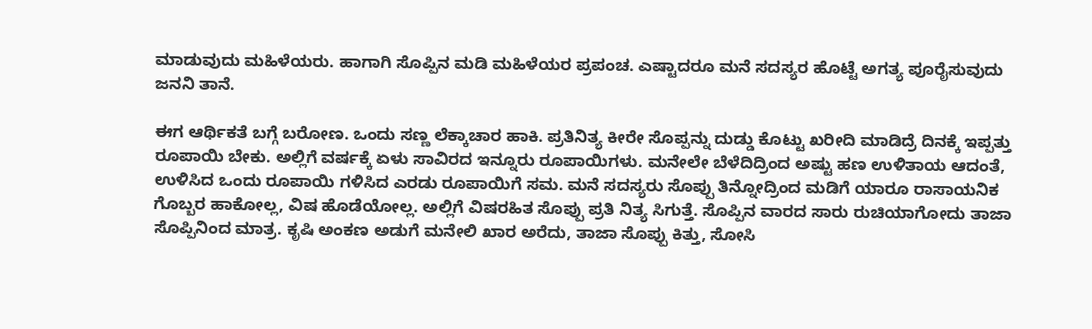ಮಾಡುವುದು ಮಹಿಳೆಯರು. ಹಾಗಾಗಿ ಸೊಪ್ಪಿನ ಮಡಿ ಮಹಿಳೆಯರ ಪ್ರಪಂಚ. ಎಷ್ಟಾದರೂ ಮನೆ ಸದಸ್ಯರ ಹೊಟ್ಟೆ ಅಗತ್ಯ ಪೂರೈಸುವುದು ಜನನಿ ತಾನೆ.

ಈಗ ಆರ್ಥಿಕತೆ ಬಗ್ಗೆ ಬರೋಣ. ಒಂದು ಸಣ್ಣ ಲೆಕ್ಕಾಚಾರ ಹಾಕಿ. ಪ್ರತಿನಿತ್ಯ ಕೀರೇ ಸೊಪ್ಪನ್ನು ದುಡ್ಡು ಕೊಟ್ಟು ಖರೀದಿ ಮಾಡಿದ್ರೆ ದಿನಕ್ಕೆ ಇಪ್ಪತ್ತು ರೂಪಾಯಿ ಬೇಕು. ಅಲ್ಲಿಗೆ ವರ್ಷಕ್ಕೆ ಏಳು ಸಾವಿರದ ಇನ್ನೂರು ರೂಪಾಯಿಗಳು. ಮನೇಲೇ ಬೆಳೆದಿದ್ರಿಂದ ಅಷ್ಟು ಹಣ ಉಳಿತಾಯ ಆದಂತೆ, ಉಳಿಸಿದ ಒಂದು ರೂಪಾಯಿ ಗಳಿಸಿದ ಎರಡು ರೂಪಾಯಿಗೆ ಸಮ. ಮನೆ ಸದಸ್ಯರು ಸೊಪ್ಪು ತಿನ್ನೋದ್ರಿಂದ ಮಡಿಗೆ ಯಾರೂ ರಾಸಾಯನಿಕ ಗೊಬ್ಬರ ಹಾಕೋಲ್ಲ, ವಿಷ ಹೊಡೆಯೋಲ್ಲ. ಅಲ್ಲಿಗೆ ವಿಷರಹಿತ ಸೊಪ್ಪು ಪ್ರತಿ ನಿತ್ಯ ಸಿಗುತ್ತೆ. ಸೊಪ್ಪಿನ ವಾರದ ಸಾರು ರುಚಿಯಾಗೋದು ತಾಜಾ ಸೊಪ್ಪಿನಿಂದ ಮಾತ್ರ. ಕೃಷಿ ಅಂಕಣ ಅಡುಗೆ ಮನೇಲಿ ಖಾರ ಅರೆದು, ತಾಜಾ ಸೊಪ್ಪು ಕಿತ್ತು, ಸೋಸಿ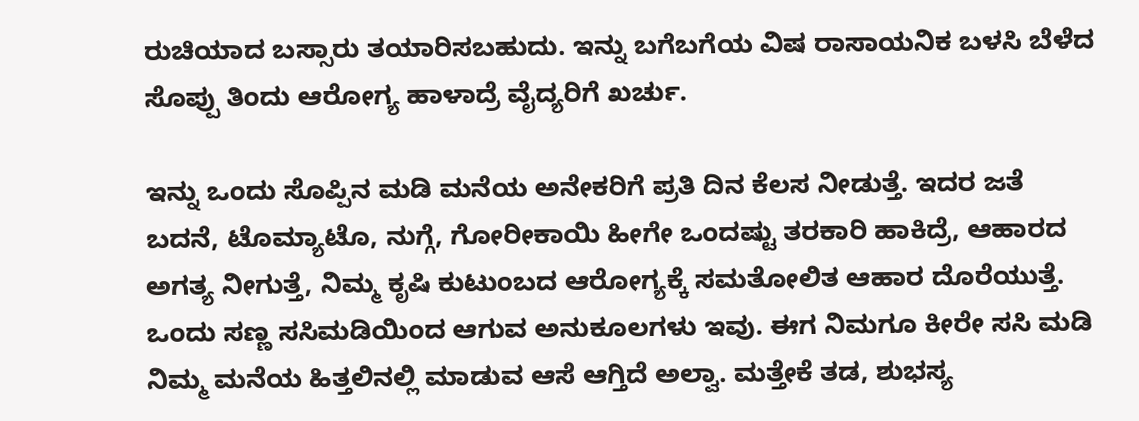ರುಚಿಯಾದ ಬಸ್ಸಾರು ತಯಾರಿಸಬಹುದು. ಇನ್ನು ಬಗೆಬಗೆಯ ವಿಷ ರಾಸಾಯನಿಕ ಬಳಸಿ ಬೆಳೆದ ಸೊಪ್ಪು ತಿಂದು ಆರೋಗ್ಯ ಹಾಳಾದ್ರೆ ವೈದ್ಯರಿಗೆ ಖರ್ಚು.

ಇನ್ನು ಒಂದು ಸೊಪ್ಪಿನ ಮಡಿ ಮನೆಯ ಅನೇಕರಿಗೆ ಪ್ರತಿ ದಿನ ಕೆಲಸ ನೀಡುತ್ತೆ. ಇದರ ಜತೆ ಬದನೆ, ಟೊಮ್ಯಾಟೊ, ನುಗ್ಗೆ, ಗೋರೀಕಾಯಿ ಹೀಗೇ ಒಂದಷ್ಟು ತರಕಾರಿ ಹಾಕಿದ್ರೆ, ಆಹಾರದ ಅಗತ್ಯ ನೀಗುತ್ತೆ, ನಿಮ್ಮ ಕೃಷಿ ಕುಟುಂಬದ ಆರೋಗ್ಯಕ್ಕೆ ಸಮತೋಲಿತ ಆಹಾರ ದೊರೆಯುತ್ತೆ. ಒಂದು ಸಣ್ಣ ಸಸಿಮಡಿಯಿಂದ ಆಗುವ ಅನುಕೂಲಗಳು ಇವು. ಈಗ ನಿಮಗೂ ಕೀರೇ ಸಸಿ ಮಡಿ ನಿಮ್ಮ ಮನೆಯ ಹಿತ್ತಲಿನಲ್ಲಿ ಮಾಡುವ ಆಸೆ ಆಗ್ತಿದೆ ಅಲ್ವಾ. ಮತ್ತೇಕೆ ತಡ, ಶುಭಸ್ಯ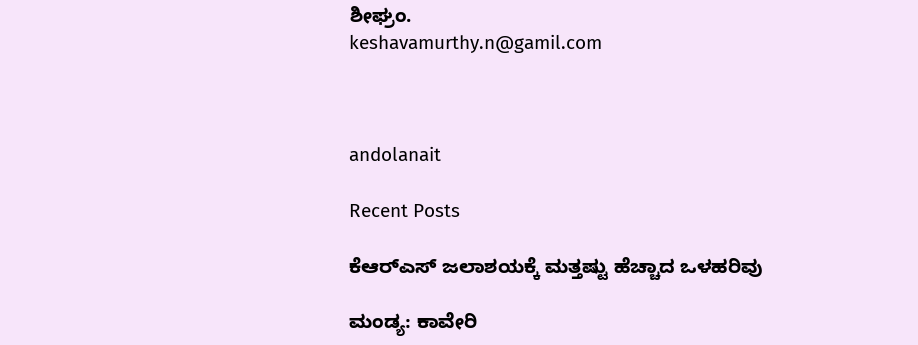ಶೀಘ್ರಂ.
keshavamurthy.n@gamil.com



andolanait

Recent Posts

ಕೆಆರ್‌ಎಸ್‌ ಜಲಾಶಯಕ್ಕೆ ಮತ್ತಷ್ಟು ಹೆಚ್ಚಾದ ಒಳಹರಿವು

ಮಂಡ್ಯ: ಕಾವೇರಿ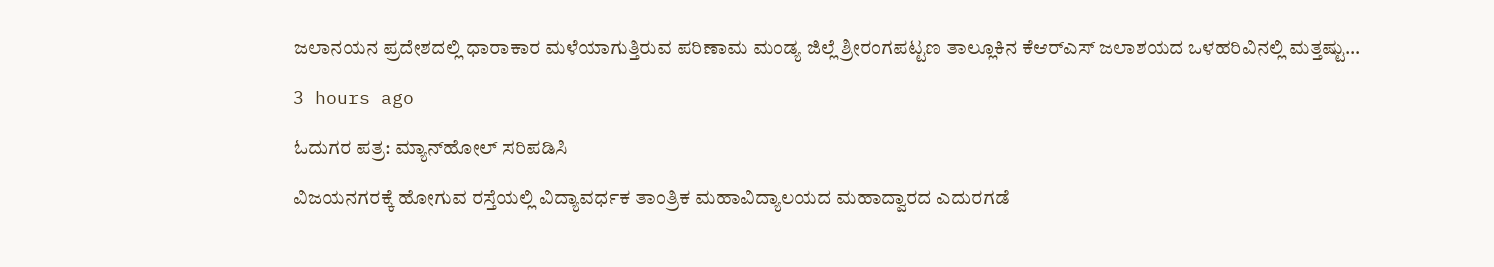ಜಲಾನಯನ ಪ್ರದೇಶದಲ್ಲಿ ಧಾರಾಕಾರ ಮಳೆಯಾಗುತ್ತಿರುವ ಪರಿಣಾಮ ಮಂಡ್ಯ ಜಿಲ್ಲೆ ಶ್ರೀರಂಗಪಟ್ಟಣ ತಾಲ್ಲೂಕಿನ ಕೆಆರ್‌ಎಸ್‌ ಜಲಾಶಯದ ಒಳಹರಿವಿನಲ್ಲಿ ಮತ್ತಷ್ಟು…

3 hours ago

ಓದುಗರ ಪತ್ರ: ಮ್ಯಾನ್‌ಹೋಲ್ ಸರಿಪಡಿಸಿ

ವಿಜಯನಗರಕ್ಕೆ ಹೋಗುವ ರಸ್ತೆಯಲ್ಲಿ ವಿದ್ಯಾವರ್ಧಕ ತಾಂತ್ರಿಕ ಮಹಾವಿದ್ಯಾಲಯದ ಮಹಾದ್ವಾರದ ಎದುರಗಡೆ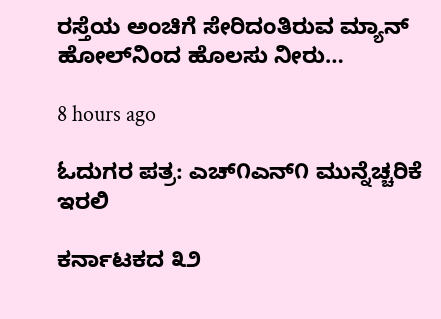ರಸ್ತೆಯ ಅಂಚಿಗೆ ಸೇರಿದಂತಿರುವ ಮ್ಯಾನ್ ಹೋಲ್‌ನಿಂದ ಹೊಲಸು ನೀರು…

8 hours ago

ಓದುಗರ ಪತ್ರ: ಎಚ್೧ಎನ್೧ ಮುನ್ನೆಚ್ಚರಿಕೆ ಇರಲಿ

ಕರ್ನಾಟಕದ ೩೨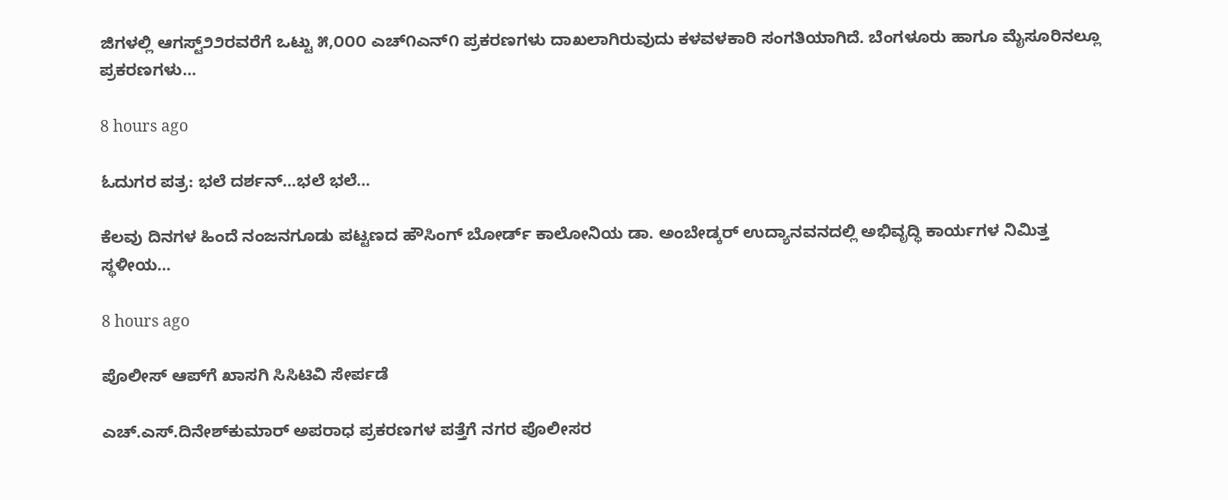ಜಿಗಳಲ್ಲಿ ಆಗಸ್ಟ್೨೨ರವರೆಗೆ ಒಟ್ಟು ೫,೦೦೦ ಎಚ್೧ಎನ್೧ ಪ್ರಕರಣಗಳು ದಾಖಲಾಗಿರುವುದು ಕಳವಳಕಾರಿ ಸಂಗತಿಯಾಗಿದೆ. ಬೆಂಗಳೂರು ಹಾಗೂ ಮೈಸೂರಿನಲ್ಲೂ ಪ್ರಕರಣಗಳು…

8 hours ago

ಓದುಗರ ಪತ್ರ: ಭಲೆ ದರ್ಶನ್…ಭಲೆ ಭಲೆ…

ಕೆಲವು ದಿನಗಳ ಹಿಂದೆ ನಂಜನಗೂಡು ಪಟ್ಟಣದ ಹೌಸಿಂಗ್ ಬೋರ್ಡ್ ಕಾಲೋನಿಯ ಡಾ. ಅಂಬೇಡ್ಕರ್ ಉದ್ಯಾನವನದಲ್ಲಿ ಅಭಿವೃದ್ಧಿ ಕಾರ್ಯಗಳ ನಿಮಿತ್ತ ಸ್ಥಳೀಯ…

8 hours ago

ಪೊಲೀಸ್ ಆಪ್‌ಗೆ ಖಾಸಗಿ ಸಿಸಿಟಿವಿ ಸೇರ್ಪಡೆ

ಎಚ್.ಎಸ್.ದಿನೇಶ್‌ಕುಮಾರ್ ಅಪರಾಧ ಪ್ರಕರಣಗಳ ಪತ್ತೆಗೆ ನಗರ ಪೊಲೀಸರ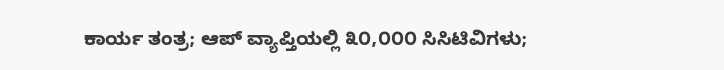ಕಾರ್ಯ ತಂತ್ರ; ಆಪ್ ವ್ಯಾಪ್ತಿಯಲ್ಲಿ ೩೦,೦೦೦ ಸಿಸಿಟಿವಿಗಳು;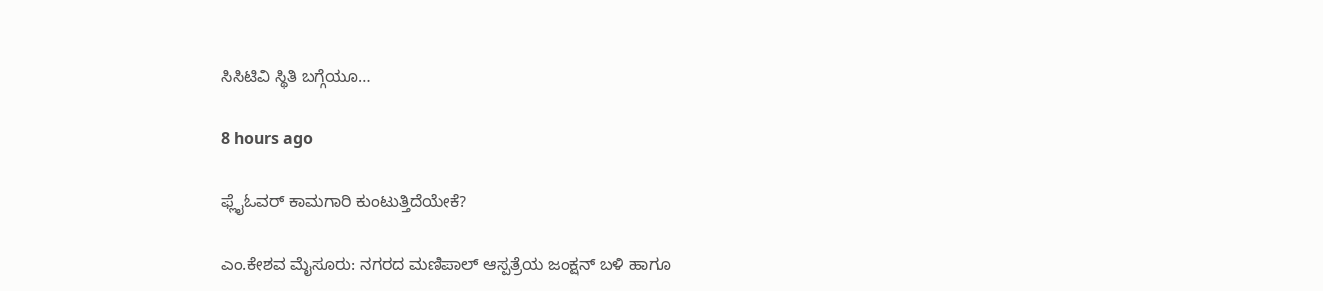ಸಿಸಿಟಿವಿ ಸ್ಥಿತಿ ಬಗ್ಗೆಯೂ…

8 hours ago

ಫ್ಲೈಓವರ್ ಕಾಮಗಾರಿ ಕುಂಟುತ್ತಿದೆಯೇಕೆ?

ಎಂ.ಕೇಶವ ಮೈಸೂರು: ನಗರದ ಮಣಿಪಾಲ್ ಆಸ್ಪತ್ರೆಯ ಜಂಕ್ಷನ್ ಬಳಿ ಹಾಗೂ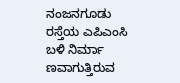ನಂಜನಗೂಡು ರಸ್ತೆಯ ಎಪಿಎಂಸಿ ಬಳಿ ನಿರ್ಮಾ ಣವಾಗುತ್ತಿರುವ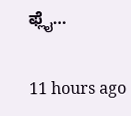ಫ್ಲೈ…

11 hours ago